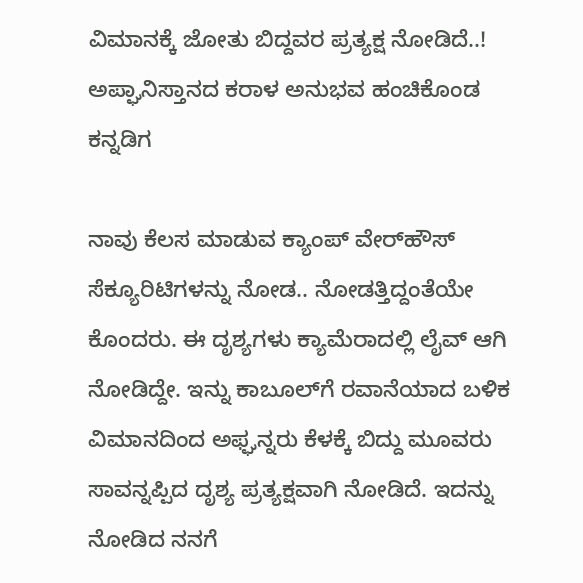ವಿಮಾನಕ್ಕೆ ಜೋತು ಬಿದ್ದವರ ಪ್ರತ್ಯಕ್ಷ ನೋಡಿದೆ..! ಅಪ್ಘಾನಿಸ್ತಾನದ ಕರಾಳ ಅನುಭವ ಹಂಚಿಕೊಂಡ ಕನ್ನಡಿಗ

ನಾವು ಕೆಲಸ ಮಾಡುವ ಕ್ಯಾಂಪ್‌ ವೇರ್‌ಹೌಸ್‌ ಸೆಕ್ಯೂರಿಟಿಗಳನ್ನು ನೋಡ.. ನೋಡತ್ತಿದ್ದಂತೆಯೇ ಕೊಂದರು. ಈ ದೃಶ್ಯಗಳು ಕ್ಯಾಮೆರಾದಲ್ಲಿ ಲೈವ್‌ ಆಗಿ ನೋಡಿದ್ದೇ. ಇನ್ನು ಕಾಬೂಲ್‌ಗೆ ರವಾನೆಯಾದ ಬಳಿಕ ವಿಮಾನದಿಂದ ಅಫ್ಘನ್ನರು ಕೆಳಕ್ಕೆ ಬಿದ್ದು ಮೂವರು ಸಾವನ್ನಪ್ಪಿದ ದೃಶ್ಯ ಪ್ರತ್ಯಕ್ಷವಾಗಿ ನೋಡಿದೆ. ಇದನ್ನು ನೋಡಿದ ನನಗೆ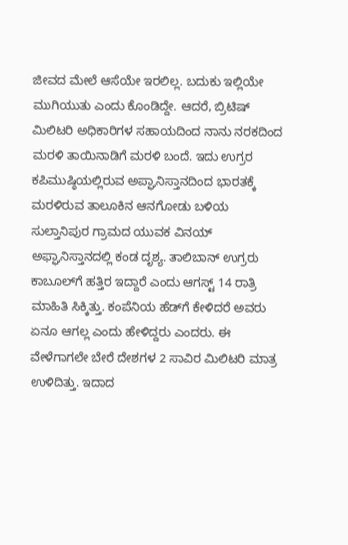ಜೀವದ ಮೇಲೆ ಆಸೆಯೇ ಇರಲಿಲ್ಲ. ಬದುಕು ಇಲ್ಲಿಯೇ ಮುಗಿಯುತು ಎಂದು ಕೊಂಡಿದ್ದೇ. ಆದರೆ, ಬ್ರಿಟಿಷ್‌ ಮಿಲಿಟರಿ ಅಧಿಕಾರಿಗಳ ಸಹಾಯದಿಂದ ನಾನು ನರಕದಿಂದ ಮರಳಿ ತಾಯಿನಾಡಿಗೆ ಮರಳಿ ಬಂದೆ. ಇದು ಉಗ್ರರ ಕಪಿಮುಷ್ಠಿಯಲ್ಲಿರುವ ಅಪ್ಘಾನಿಸ್ತಾನದಿಂದ ಭಾರತಕ್ಕೆ ಮರಳಿರುವ ತಾಲೂಕಿನ ಆನಗೋಡು ಬಳಿಯ ಸುಲ್ತಾನಿಪುರ ಗ್ರಾಮದ ಯುವಕ ವಿನಯ್‌ ಅಫ್ಘಾನಿಸ್ತಾನದಲ್ಲಿ ಕಂಡ ದೃಶ್ಯ. ತಾಲಿಬಾನ್‌ ಉಗ್ರರು ಕಾಬೂಲ್‌ಗೆ ಹತ್ತಿರ ಇದ್ದಾರೆ ಎಂದು ಆಗಸ್ಟ್‌ 14 ರಾತ್ರಿ ಮಾಹಿತಿ ಸಿಕ್ಕಿತ್ತು. ಕಂಪೆನಿಯ ಹೆಡ್‌ಗೆ ಕೇಳಿದರೆ ಅವರು ಏನೂ ಆಗಲ್ಲ ಎಂದು ಹೇಳಿದ್ದರು ಎಂದರು. ಈ ವೇಳೆಗಾಗಲೇ ಬೇರೆ ದೇಶಗಳ 2 ಸಾವಿರ ಮಿಲಿಟರಿ ಮಾತ್ರ ಉಳಿದಿತ್ತು. ಇದಾದ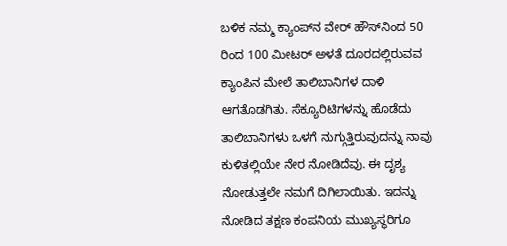ಬಳಿಕ ನಮ್ಮ ಕ್ಯಾಂಪ್‌ನ ವೇರ್‌ ಹೌಸ್‌ನಿಂದ 50 ರಿಂದ 100 ಮೀಟರ್‌ ಅಳತೆ ದೂರದಲ್ಲಿರುವವ ಕ್ಯಾಂಪಿನ ಮೇಲೆ ತಾಲಿಬಾನಿಗಳ ದಾಳಿ ಆಗತೊಡಗಿತು. ಸೆಕ್ಯೂರಿಟಿಗಳನ್ನು ಹೊಡೆದು ತಾಲಿಬಾನಿಗಳು ಒಳಗೆ ನುಗ್ಗುತ್ತಿರುವುದನ್ನು ನಾವು ಕುಳಿತಲ್ಲಿಯೇ ನೇರ ನೋಡಿದೆವು. ಈ ದೃಶ್ಯ ನೋಡುತ್ತಲೇ ನಮಗೆ ದಿಗಿಲಾಯಿತು. ಇದನ್ನು ನೋಡಿದ ತಕ್ಷಣ ಕಂಪನಿಯ ಮುಖ್ಯಸ್ಥರಿಗೂ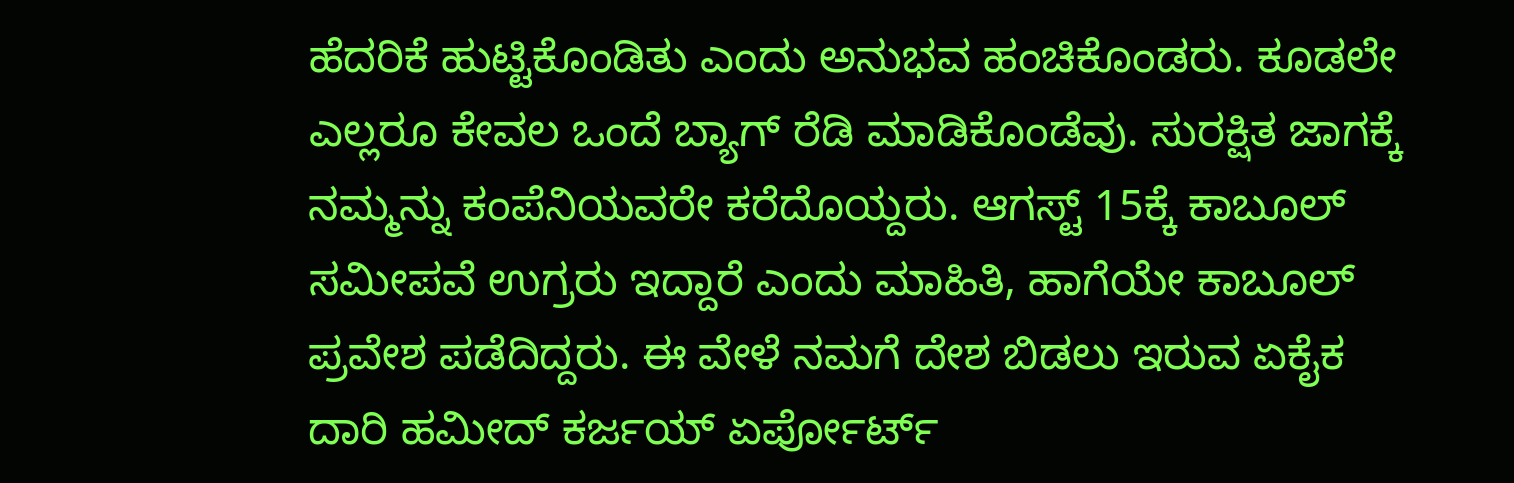ಹೆದರಿಕೆ ಹುಟ್ಟಿಕೊಂಡಿತು ಎಂದು ಅನುಭವ ಹಂಚಿಕೊಂಡರು. ಕೂಡಲೇ ಎಲ್ಲರೂ ಕೇವಲ ಒಂದೆ ಬ್ಯಾಗ್‌ ರೆಡಿ ಮಾಡಿಕೊಂಡೆವು. ಸುರಕ್ಷಿತ ಜಾಗಕ್ಕೆ ನಮ್ಮನ್ನು ಕಂಪೆನಿಯವರೇ ಕರೆದೊಯ್ದರು. ಆಗಸ್ಟ್‌ 15ಕ್ಕೆ ಕಾಬೂಲ್‌ ಸಮೀಪವೆ ಉಗ್ರರು ಇದ್ದಾರೆ ಎಂದು ಮಾಹಿತಿ, ಹಾಗೆಯೇ ಕಾಬೂಲ್‌ ಪ್ರವೇಶ ಪಡೆದಿದ್ದರು. ಈ ವೇಳೆ ನಮಗೆ ದೇಶ ಬಿಡಲು ಇರುವ ಏಕೈಕ ದಾರಿ ಹಮೀದ್‌ ಕರ್ಜಯ್‌ ಏರ್ಪೋರ್ಟ್‌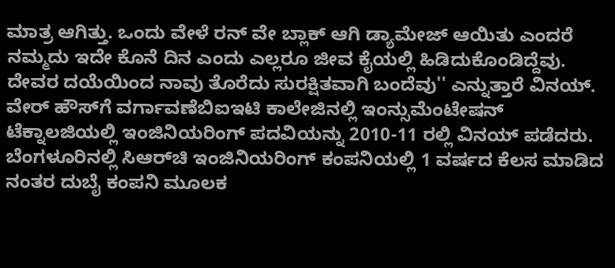ಮಾತ್ರ ಆಗಿತ್ತು. ಒಂದು ವೇಳೆ ರನ್‌ ವೇ ಬ್ಲಾಕ್‌ ಆಗಿ ಡ್ಯಾಮೇಜ್‌ ಆಯಿತು ಎಂದರೆ ನಮ್ಮದು ಇದೇ ಕೊನೆ ದಿನ ಎಂದು ಎಲ್ಲರೂ ಜೀವ ಕೈಯಲ್ಲಿ ಹಿಡಿದುಕೊಂಡಿದ್ದೆವು. ದೇವರ ದಯೆಯಿಂದ ನಾವು ತೊರೆದು ಸುರಕ್ಷಿತವಾಗಿ ಬಂದೆವು'' ಎನ್ನುತ್ತಾರೆ ವಿನಯ್‌. ವೇರ್‌ ಹೌಸ್‌ಗೆ ವರ್ಗಾವಣೆಬಿಐಇಟಿ ಕಾಲೇಜಿನಲ್ಲಿ ಇಂನ್ಸುಮೆಂಟೇಷನ್‌ ಟೆಕ್ನಾಲಜಿಯಲ್ಲಿ ಇಂಜಿನಿಯರಿಂಗ್‌ ಪದವಿಯನ್ನು 2010-11 ರಲ್ಲಿ ವಿನಯ್‌ ಪಡೆದರು. ಬೆಂಗಳೂರಿನಲ್ಲಿ ಸಿಆರ್‌ಚಿ ಇಂಜಿನಿಯರಿಂಗ್‌ ಕಂಪನಿಯಲ್ಲಿ 1 ವರ್ಷದ ಕೆಲಸ ಮಾಡಿದ ನಂತರ ದುಬೈ ಕಂಪನಿ ಮೂಲಕ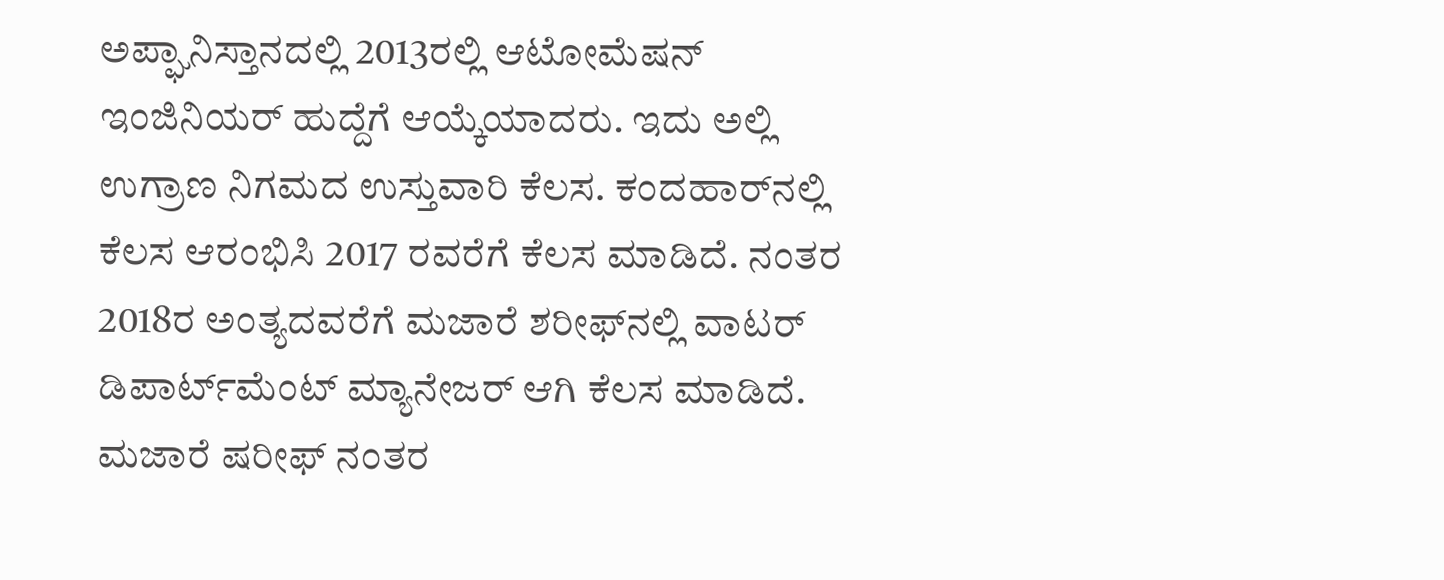ಅಪ್ಘಾನಿಸ್ತಾನದಲ್ಲಿ 2013ರಲ್ಲಿ ಆಟೋಮೆಷನ್‌ ಇಂಜಿನಿಯರ್‌ ಹುದ್ದೆಗೆ ಆಯ್ಕೆಯಾದರು. ಇದು ಅಲ್ಲಿ ಉಗ್ರಾಣ ನಿಗಮದ ಉಸ್ತುವಾರಿ ಕೆಲಸ. ಕಂದಹಾರ್‌ನಲ್ಲಿ ಕೆಲಸ ಆರಂಭಿಸಿ 2017 ರವರೆಗೆ ಕೆಲಸ ಮಾಡಿದೆ. ನಂತರ 2018ರ ಅಂತ್ಯದವರೆಗೆ ಮಜಾರೆ ಶರೀಫ್‌ನಲ್ಲಿ ವಾಟರ್‌ ಡಿಪಾರ್ಟ್‌ಮೆಂಟ್‌ ಮ್ಯಾನೇಜರ್‌ ಆಗಿ ಕೆಲಸ ಮಾಡಿದೆ. ಮಜಾರೆ ಷರೀಫ್‌ ನಂತರ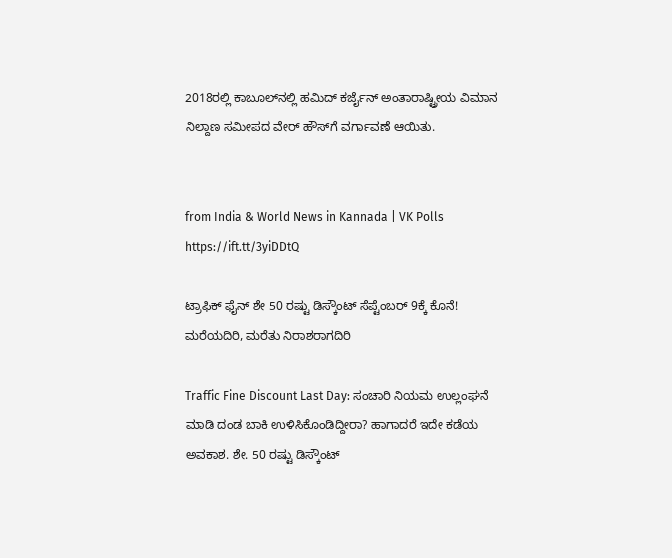2018ರಲ್ಲಿ ಕಾಬೂಲ್‌ನಲ್ಲಿ ಹಮಿದ್‌ ಕರ್ಜೈನ್‌ ಅಂತಾರಾಷ್ಟ್ರೀಯ ವಿಮಾನ ನಿಲ್ದಾಣ ಸಮೀಪದ ವೇರ್‌ ಹೌಸ್‌ಗೆ ವರ್ಗಾವಣೆ ಆಯಿತು.


from India & World News in Kannada | VK Polls https://ift.tt/3yiDDtQ

ಟ್ರಾಫಿಕ್‌ ಫೈನ್‌ ಶೇ 50 ರಷ್ಟು ಡಿಸ್ಕೌಂಟ್‌ ಸೆಪ್ಟೆಂಬರ್‌ 9ಕ್ಕೆ ಕೊನೆ! ಮರೆಯದಿರಿ, ಮರೆತು ನಿರಾಶರಾಗದಿರಿ

Traffic Fine Discount Last Day: ಸಂಚಾರಿ ನಿಯಮ ಉಲ್ಲಂಘನೆ ಮಾಡಿ ದಂಡ ಬಾಕಿ ಉಳಿಸಿಕೊಂಡಿದ್ದೀರಾ? ಹಾಗಾದರೆ ಇದೇ ಕಡೆಯ ಅವಕಾಶ. ಶೇ. 50 ರಷ್ಟು ಡಿಸ್ಕೌಂಟ್‌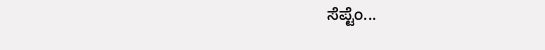ಸೆಪ್ಟೆಂ...